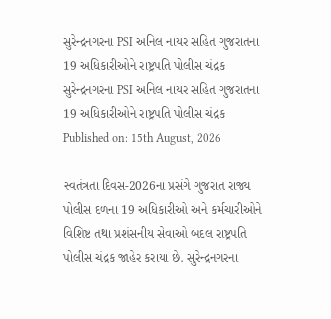સુરેન્દ્રનગરના PSI અનિલ નાયર સહિત ગુજરાતના 19 અધિકારીઓને રાષ્ટ્રપતિ પોલીસ ચંદ્રક
સુરેન્દ્રનગરના PSI અનિલ નાયર સહિત ગુજરાતના 19 અધિકારીઓને રાષ્ટ્રપતિ પોલીસ ચંદ્રક
Published on: 15th August, 2026

સ્વતંત્રતા દિવસ-2026ના પ્રસંગે ગુજરાત રાજ્ય પોલીસ દળના 19 અધિકારીઓ અને કર્મચારીઓને વિશિષ્ટ તથા પ્રશંસનીય સેવાઓ બદલ રાષ્ટ્રપતિ પોલીસ ચંદ્રક જાહેર કરાયા છે. સુરેન્દ્રનગરના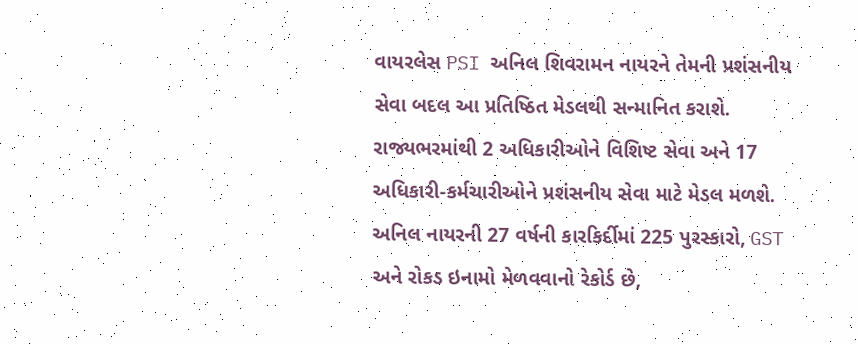વાયરલેસ PSI અનિલ શિવરામન નાયરને તેમની પ્રશંસનીય સેવા બદલ આ પ્રતિષ્ઠિત મેડલથી સન્માનિત કરાશે. રાજ્યભરમાંથી 2 અધિકારીઓને વિશિષ્ટ સેવા અને 17 અધિકારી-કર્મચારીઓને પ્રશંસનીય સેવા માટે મેડલ મળશે. અનિલ નાયરની 27 વર્ષની કારકિર્દીમાં 225 પુરસ્કારો, GST અને રોકડ ઇનામો મેળવવાનો રેકોર્ડ છે,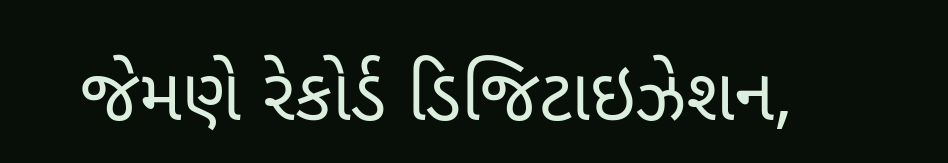જેમણે રેકોર્ડ ડિજિટાઇઝેશન,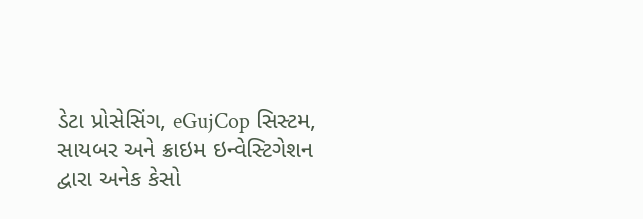ડેટા પ્રોસેસિંગ, eGujCop સિસ્ટમ, સાયબર અને ક્રાઇમ ઇન્વેસ્ટિગેશન દ્વારા અનેક કેસો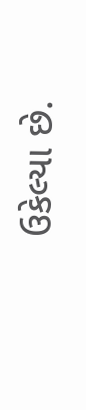ઉકેલ્યા છે.